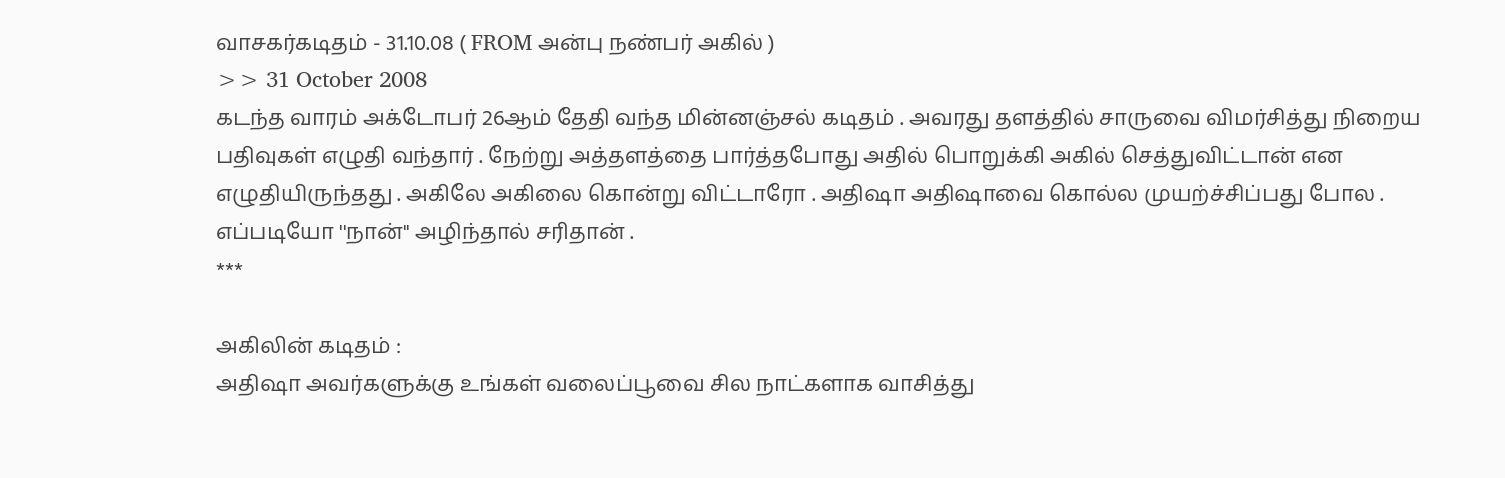வாசகர்கடிதம் - 31.10.08 ( FROM அன்பு நண்பர் அகில் )
>> 31 October 2008
கடந்த வாரம் அக்டோபர் 26ஆம் தேதி வந்த மின்னஞ்சல் கடிதம் . அவரது தளத்தில் சாருவை விமர்சித்து நிறைய பதிவுகள் எழுதி வந்தார் . நேற்று அத்தளத்தை பார்த்தபோது அதில் பொறுக்கி அகில் செத்துவிட்டான் என எழுதியிருந்தது . அகிலே அகிலை கொன்று விட்டாரோ . அதிஷா அதிஷாவை கொல்ல முயற்ச்சிப்பது போல . எப்படியோ ''நான்'' அழிந்தால் சரிதான் .
***

அகிலின் கடிதம் :
அதிஷா அவர்களுக்கு உங்கள் வலைப்பூவை சில நாட்களாக வாசித்து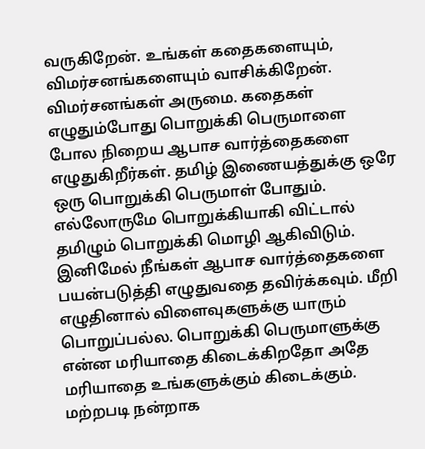வருகிறேன். உங்கள் கதைகளையும், விமர்சனங்களையும் வாசிக்கிறேன்.
விமர்சனங்கள் அருமை. கதைகள் எழுதும்போது பொறுக்கி பெருமாளை போல நிறைய ஆபாச வார்த்தைகளை எழுதுகிறீர்கள். தமிழ் இணையத்துக்கு ஒரே ஒரு பொறுக்கி பெருமாள் போதும். எல்லோருமே பொறுக்கியாகி விட்டால் தமிழும் பொறுக்கி மொழி ஆகிவிடும்.
இனிமேல் நீங்கள் ஆபாச வார்த்தைகளை பயன்படுத்தி எழுதுவதை தவிர்க்கவும். மீறி எழுதினால் விளைவுகளுக்கு யாரும் பொறுப்பல்ல. பொறுக்கி பெருமாளுக்கு என்ன மரியாதை கிடைக்கிறதோ அதே மரியாதை உங்களுக்கும் கிடைக்கும்.
மற்றபடி நன்றாக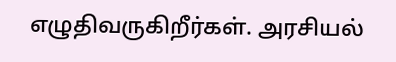எழுதிவருகிறீர்கள். அரசியல்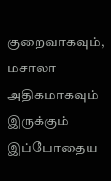குறைவாகவும், மசாலா அதிகமாகவும் இருக்கும் இப்போதைய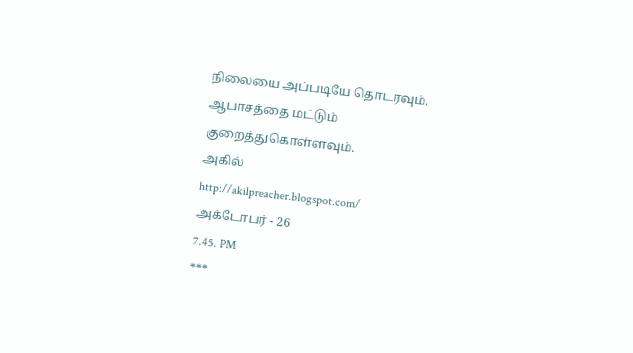நிலையை அப்படியே தொடரவும். ஆபாசத்தை மட்டும் குறைத்துகொள்ளவும்.
அகில்
http://akilpreacher.blogspot.com/
அக்டோபர் - 26
7.45. PM
***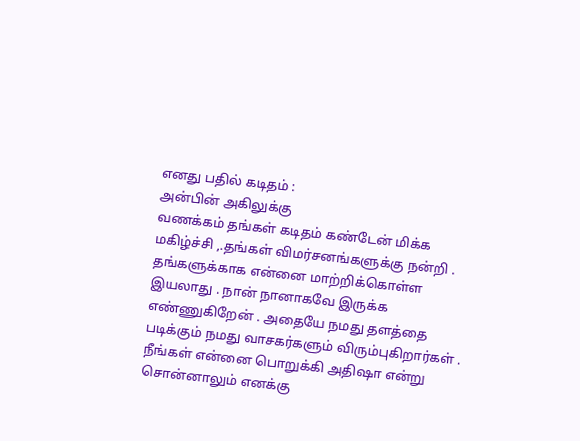எனது பதில் கடிதம் :
அன்பின் அகிலுக்கு
வணக்கம் தங்கள் கடிதம் கண்டேன் மிக்க மகிழ்ச்சி ,.தங்கள் விமர்சனங்களுக்கு நன்றி . தங்களுக்காக என்னை மாற்றிக்கொள்ள இயலாது . நான் நானாகவே இருக்க எண்ணுகிறேன் . அதையே நமது தளத்தை படிக்கும் நமது வாசகர்களும் விரும்புகிறார்கள் .
நீங்கள் என்னை பொறுக்கி அதிஷா என்று சொன்னாலும் எனக்கு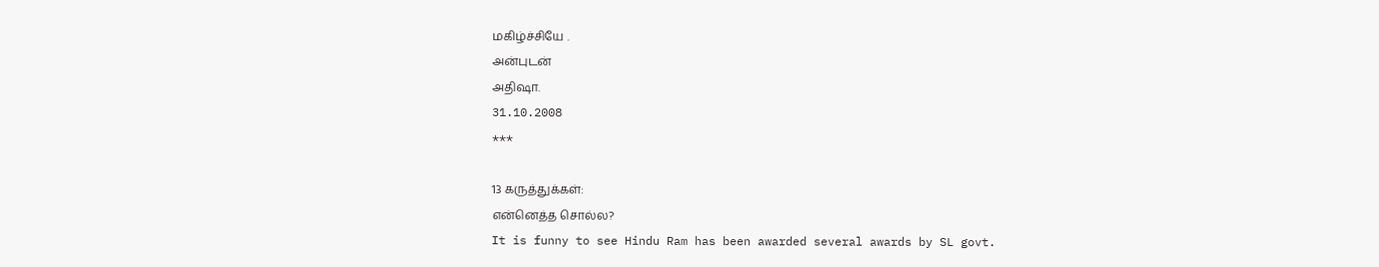மகிழ்ச்சியே .
அன்புடன்
அதிஷா.
31.10.2008
***

13 கருத்துக்கள்:
என்னெத்த சொல்ல?
It is funny to see Hindu Ram has been awarded several awards by SL govt.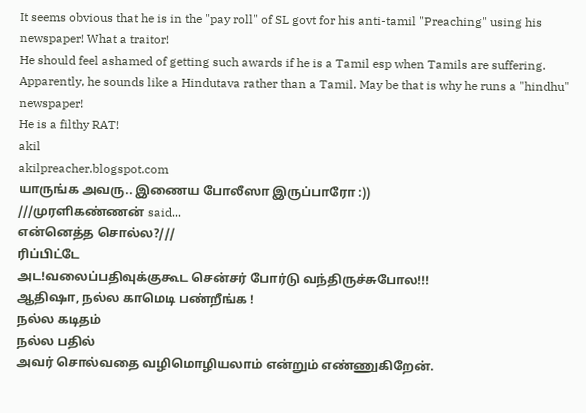It seems obvious that he is in the "pay roll" of SL govt for his anti-tamil "Preaching" using his newspaper! What a traitor!
He should feel ashamed of getting such awards if he is a Tamil esp when Tamils are suffering.
Apparently, he sounds like a Hindutava rather than a Tamil. May be that is why he runs a "hindhu" newspaper!
He is a filthy RAT!
akil
akilpreacher.blogspot.com
யாருங்க அவரு.. இணைய போலீஸா இருப்பாரோ :))
///முரளிகண்ணன் said...
என்னெத்த சொல்ல?///
ரிப்பிட்டே
அட!வலைப்பதிவுக்குகூட சென்சர் போர்டு வந்திருச்சுபோல!!!
ஆதிஷா, நல்ல காமெடி பண்றீங்க !
நல்ல கடிதம்
நல்ல பதில்
அவர் சொல்வதை வழிமொழியலாம் என்றும் எண்ணுகிறேன்.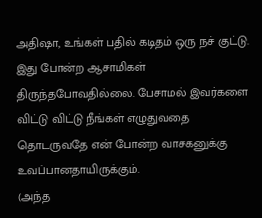அதிஷா, உங்கள் பதில் கடிதம் ஒரு நச் குட்டு. இது போன்ற ஆசாமிகள் திருந்தபோவதில்லை. பேசாமல் இவர்களை விட்டு விட்டு நீங்கள் எழுதுவதை தொடருவதே என் போன்ற வாசகனுக்கு உவப்பானதாயிருக்கும்.
(அந்த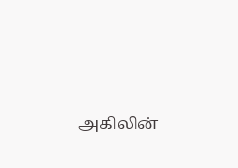அகிலின்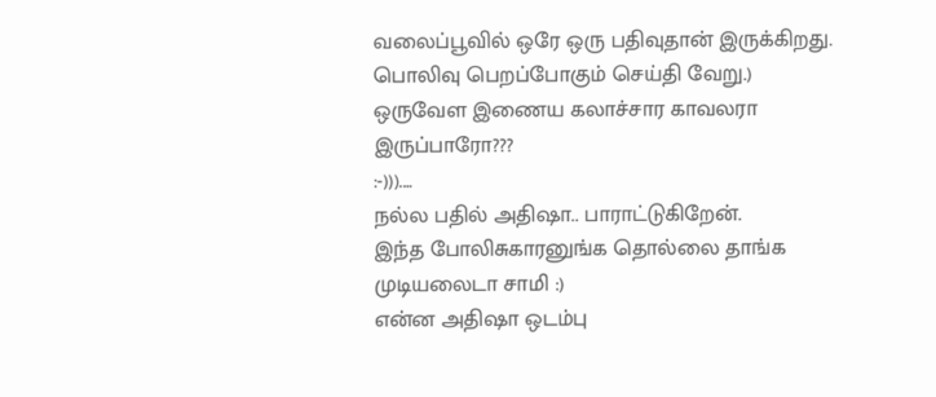வலைப்பூவில் ஒரே ஒரு பதிவுதான் இருக்கிறது. பொலிவு பெறப்போகும் செய்தி வேறு.)
ஒருவேள இணைய கலாச்சார காவலரா இருப்பாரோ???
:-)))....
நல்ல பதில் அதிஷா.. பாராட்டுகிறேன்.
இந்த போலிசுகாரனுங்க தொல்லை தாங்க முடியலைடா சாமி :)
என்ன அதிஷா ஒடம்பு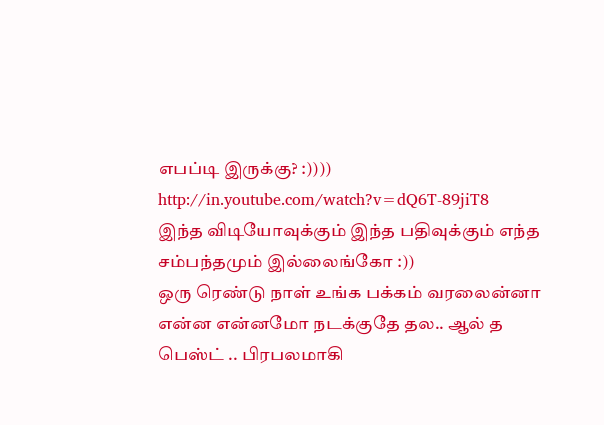எபப்டி இருக்கு? :))))
http://in.youtube.com/watch?v=dQ6T-89jiT8
இந்த விடியோவுக்கும் இந்த பதிவுக்கும் எந்த சம்பந்தமும் இல்லைங்கோ :))
ஒரு ரெண்டு நாள் உங்க பக்கம் வரலைன்னா என்ன என்னமோ நடக்குதே தல.. ஆல் த பெஸ்ட் .. பிரபலமாகி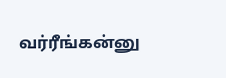வர்ரீங்கன்னு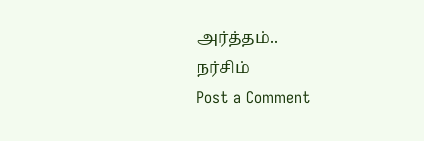அர்த்தம்..
நர்சிம்
Post a Comment